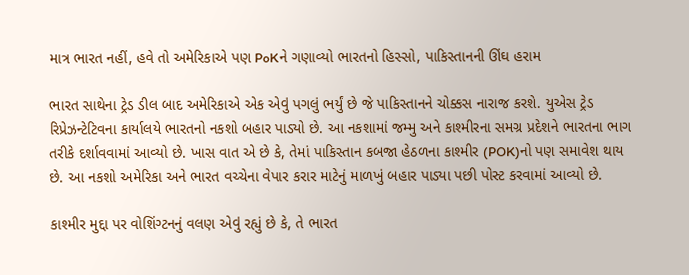માત્ર ભારત નહીં, હવે તો અમેરિકાએ પણ PoKને ગણાવ્યો ભારતનો હિસ્સો, પાકિસ્તાનની ઊંઘ હરામ

ભારત સાથેના ટ્રેડ ડીલ બાદ અમેરિકાએ એક એવું પગલું ભર્યું છે જે પાકિસ્તાનને ચોક્કસ નારાજ કરશે. યુએસ ટ્રેડ રિપ્રેઝન્ટેટિવના કાર્યાલયે ભારતનો નકશો બહાર પાડ્યો છે. આ નકશામાં જમ્મુ અને કાશ્મીરના સમગ્ર પ્રદેશને ભારતના ભાગ તરીકે દર્શાવવામાં આવ્યો છે. ખાસ વાત એ છે કે, તેમાં પાકિસ્તાન કબજા હેઠળના કાશ્મીર (POK)નો પણ સમાવેશ થાય છે. આ નકશો અમેરિકા અને ભારત વચ્ચેના વેપાર કરાર માટેનું માળખું બહાર પાડ્યા પછી પોસ્ટ કરવામાં આવ્યો છે.

કાશ્મીર મુદ્દા પર વોશિંગ્ટનનું વલણ એવું રહ્યું છે કે, તે ભારત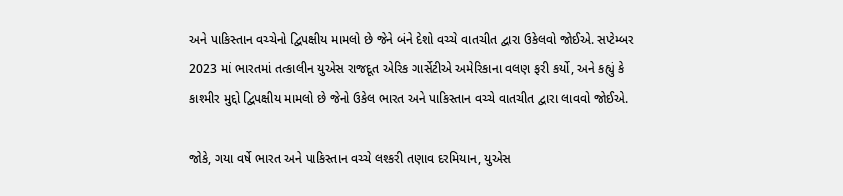અને પાકિસ્તાન વચ્ચેનો દ્વિપક્ષીય મામલો છે જેને બંને દેશો વચ્ચે વાતચીત દ્વારા ઉકેલવો જોઈએ. સપ્ટેમ્બર 2023 માં ભારતમાં તત્કાલીન યુએસ રાજદૂત એરિક ગાર્સેટીએ અમેરિકાના વલણ ફરી કર્યો, અને કહ્યું કે કાશ્મીર મુદ્દો દ્વિપક્ષીય મામલો છે જેનો ઉકેલ ભારત અને પાકિસ્તાન વચ્ચે વાતચીત દ્વારા લાવવો જોઈએ.

જોકે, ગયા વર્ષે ભારત અને પાકિસ્તાન વચ્ચે લશ્કરી તણાવ દરમિયાન, યુએસ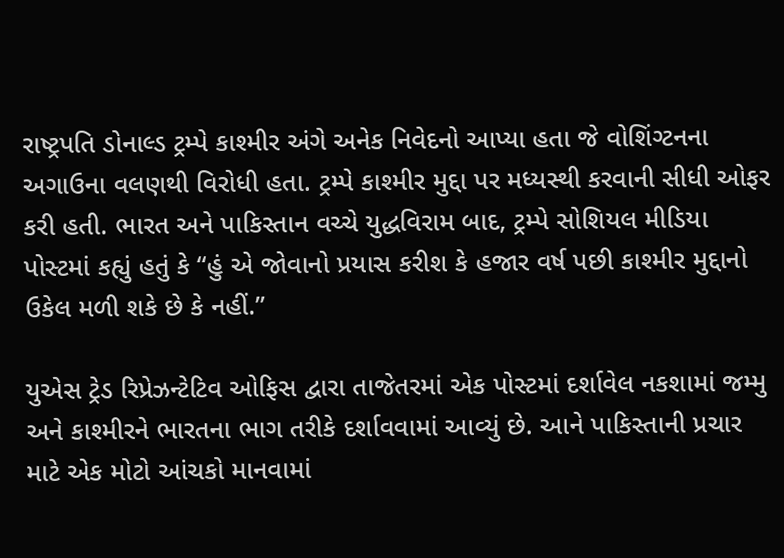રાષ્ટ્રપતિ ડોનાલ્ડ ટ્રમ્પે કાશ્મીર અંગે અનેક નિવેદનો આપ્યા હતા જે વોશિંગ્ટનના અગાઉના વલણથી વિરોધી હતા. ટ્રમ્પે કાશ્મીર મુદ્દા પર મધ્યસ્થી કરવાની સીધી ઓફર કરી હતી. ભારત અને પાકિસ્તાન વચ્ચે યુદ્ધવિરામ બાદ, ટ્રમ્પે સોશિયલ મીડિયા પોસ્ટમાં કહ્યું હતું કે “હું એ જોવાનો પ્રયાસ કરીશ કે હજાર વર્ષ પછી કાશ્મીર મુદ્દાનો ઉકેલ મળી શકે છે કે નહીં.”

યુએસ ટ્રેડ રિપ્રેઝન્ટેટિવ ઓફિસ દ્વારા તાજેતરમાં એક પોસ્ટમાં દર્શાવેલ નકશામાં જમ્મુ અને કાશ્મીરને ભારતના ભાગ તરીકે દર્શાવવામાં આવ્યું છે. આને પાકિસ્તાની પ્રચાર માટે એક મોટો આંચકો માનવામાં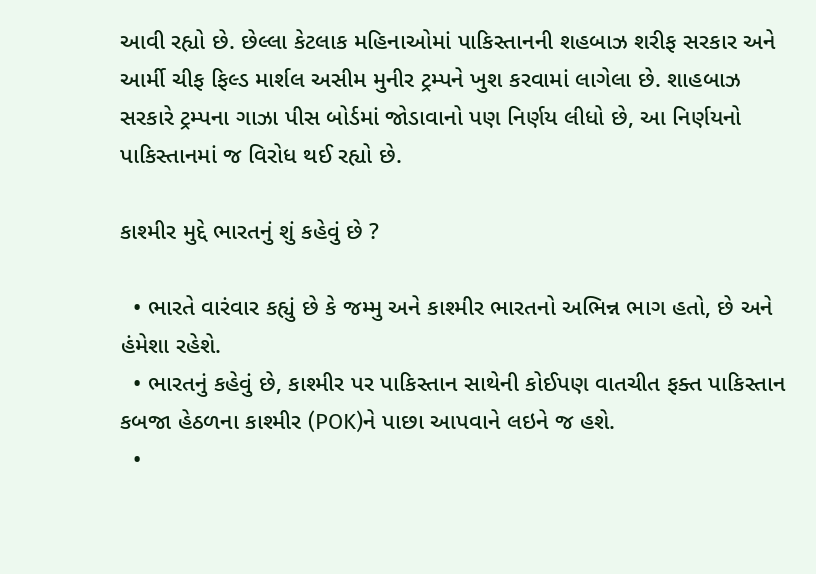આવી રહ્યો છે. છેલ્લા કેટલાક મહિનાઓમાં પાકિસ્તાનની શહબાઝ શરીફ સરકાર અને આર્મી ચીફ ફિલ્ડ માર્શલ અસીમ મુનીર ટ્રમ્પને ખુશ કરવામાં લાગેલા છે. શાહબાઝ સરકારે ટ્રમ્પના ગાઝા પીસ બોર્ડમાં જોડાવાનો પણ નિર્ણય લીધો છે, આ નિર્ણયનો પાકિસ્તાનમાં જ વિરોધ થઈ રહ્યો છે.

કાશ્મીર મુદ્દે ભારતનું શું કહેવું છે ?

  • ભારતે વારંવાર કહ્યું છે કે જમ્મુ અને કાશ્મીર ભારતનો અભિન્ન ભાગ હતો, છે અને હંમેશા રહેશે.
  • ભારતનું કહેવું છે, કાશ્મીર પર પાકિસ્તાન સાથેની કોઈપણ વાતચીત ફક્ત પાકિસ્તાન કબજા હેઠળના કાશ્મીર (POK)ને પાછા આપવાને લઇને જ હશે.
  •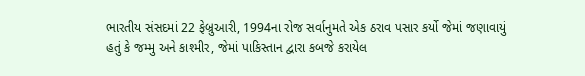ભારતીય સંસદમાં 22 ફેબ્રુઆરી, 1994ના રોજ સર્વાનુમતે એક ઠરાવ પસાર કર્યો જેમાં જણાવાયું હતું કે જમ્મુ અને કાશ્મીર, જેમાં પાકિસ્તાન દ્વારા કબજે કરાયેલ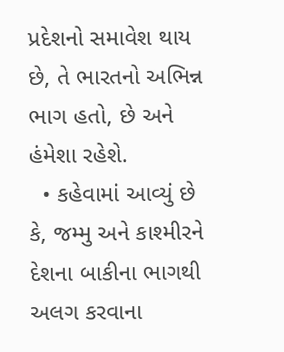પ્રદેશનો સમાવેશ થાય છે, તે ભારતનો અભિન્ન ભાગ હતો, છે અને હંમેશા રહેશે.
  • કહેવામાં આવ્યું છે કે, જમ્મુ અને કાશ્મીરને દેશના બાકીના ભાગથી અલગ કરવાના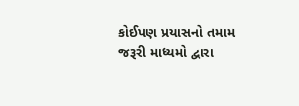કોઈપણ પ્રયાસનો તમામ જરૂરી માધ્યમો દ્વારા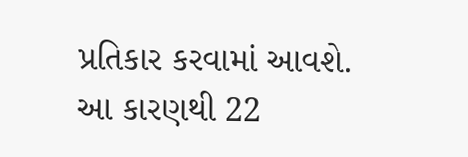પ્રતિકાર કરવામાં આવશે. આ કારણથી 22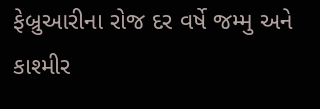ફેબ્રુઆરીના રોજ દર વર્ષે જમ્મુ અને કાશ્મીર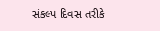સંકલ્પ દિવસ તરીકે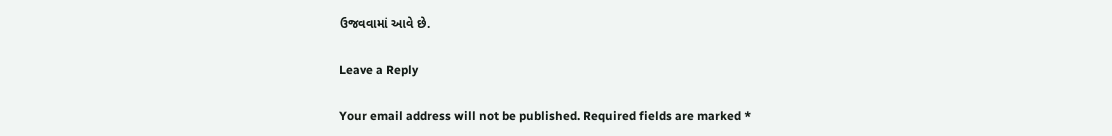ઉજવવામાં આવે છે.

Leave a Reply

Your email address will not be published. Required fields are marked *